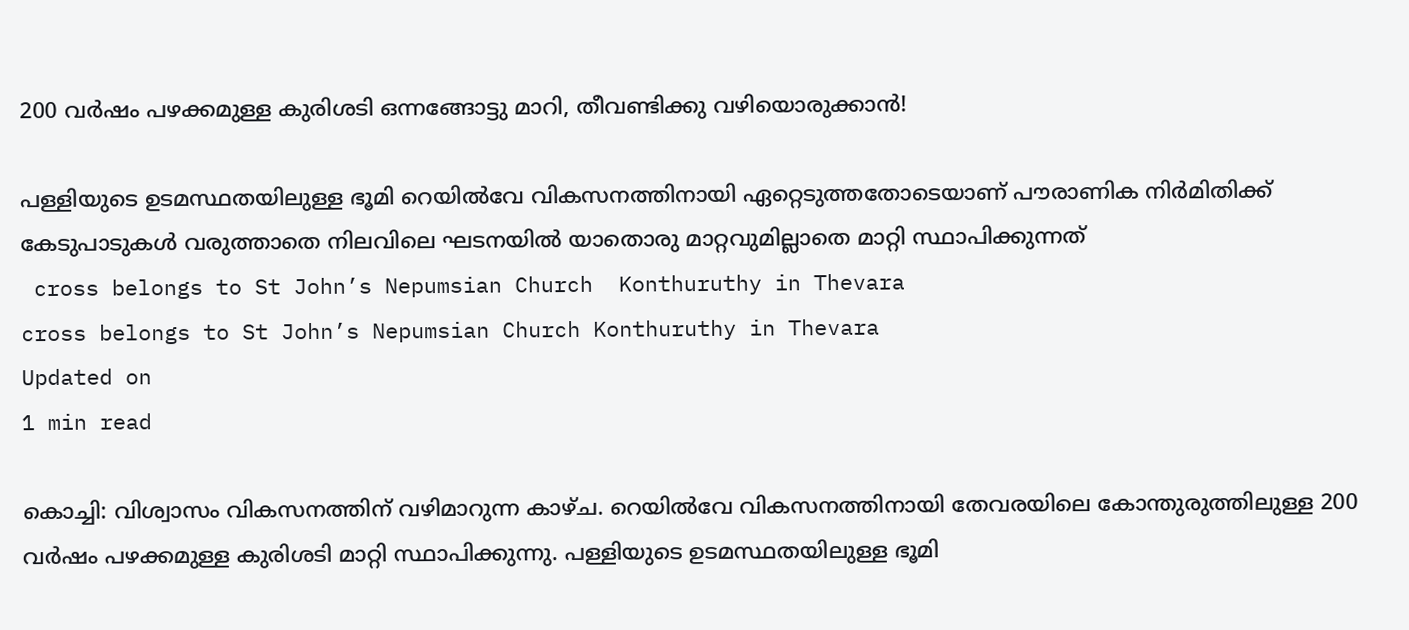200 വര്‍ഷം പഴക്കമുള്ള കുരിശടി ഒന്നങ്ങോട്ടു മാറി, തീവണ്ടിക്കു വഴിയൊരുക്കാന്‍!

പള്ളിയുടെ ഉടമസ്ഥതയിലുള്ള ഭൂമി റെയില്‍വേ വികസനത്തിനായി ഏറ്റെടുത്തതോടെയാണ് പൗരാണിക നിര്‍മിതിക്ക് കേടുപാടുകള്‍ വരുത്താതെ നിലവിലെ ഘടനയില്‍ യാതൊരു മാറ്റവുമില്ലാതെ മാറ്റി സ്ഥാപിക്കുന്നത്
 cross belongs to St John’s Nepumsian Church  Konthuruthy in Thevara
cross belongs to St John’s Nepumsian Church Konthuruthy in Thevara
Updated on
1 min read

കൊച്ചി: വിശ്വാസം വികസനത്തിന് വഴിമാറുന്ന കാഴ്ച. റെയില്‍വേ വികസനത്തിനായി തേവരയിലെ കോന്തുരുത്തിലുള്ള 200 വര്‍ഷം പഴക്കമുള്ള കുരിശടി മാറ്റി സ്ഥാപിക്കുന്നു. പള്ളിയുടെ ഉടമസ്ഥതയിലുള്ള ഭൂമി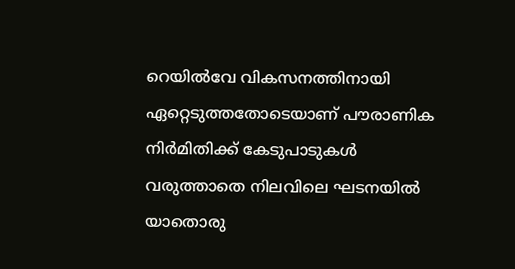റെയില്‍വേ വികസനത്തിനായി ഏറ്റെടുത്തതോടെയാണ് പൗരാണിക നിര്‍മിതിക്ക് കേടുപാടുകള്‍ വരുത്താതെ നിലവിലെ ഘടനയില്‍ യാതൊരു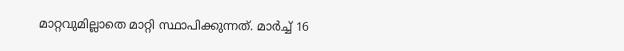മാറ്റവുമില്ലാതെ മാറ്റി സ്ഥാപിക്കുന്നത്. മാര്‍ച്ച് 16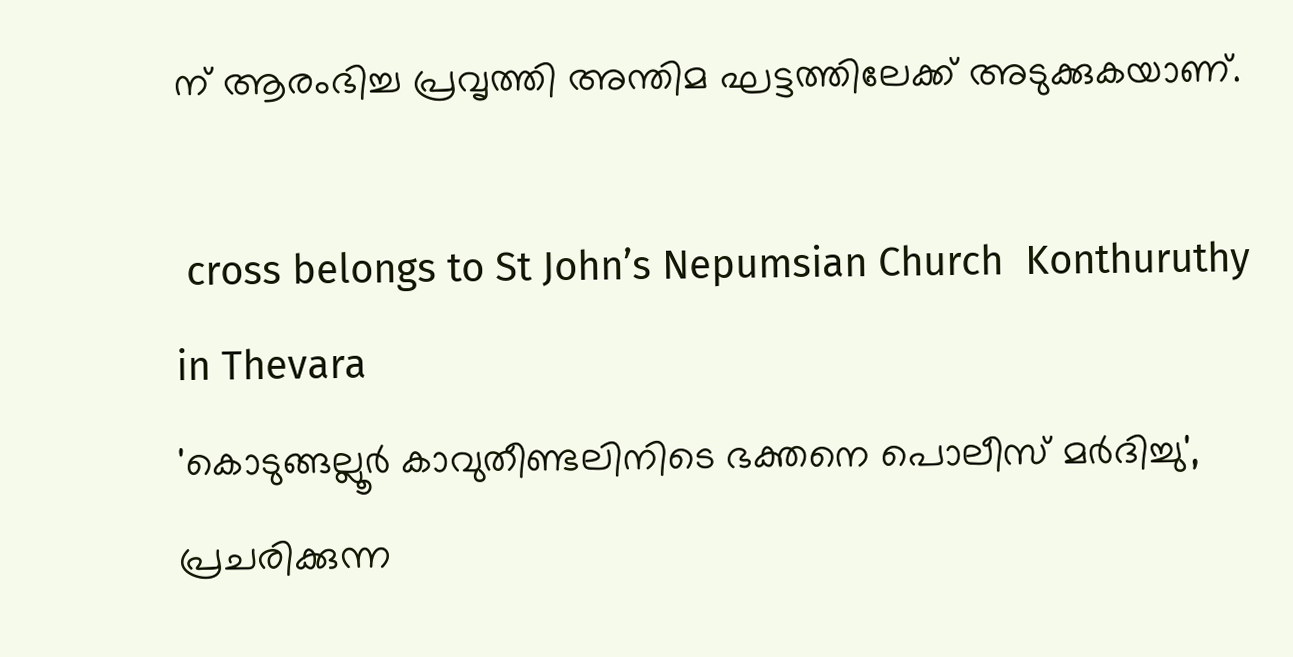ന് ആരംഭിച്ച പ്രവൃത്തി അന്തിമ ഘട്ടത്തിലേക്ക് അടുക്കുകയാണ്.

 cross belongs to St John’s Nepumsian Church  Konthuruthy in Thevara
'കൊടുങ്ങല്ലൂര്‍ കാവുതീണ്ടലിനിടെ ഭക്തനെ പൊലീസ് മര്‍ദിച്ചു', പ്രചരിക്കുന്ന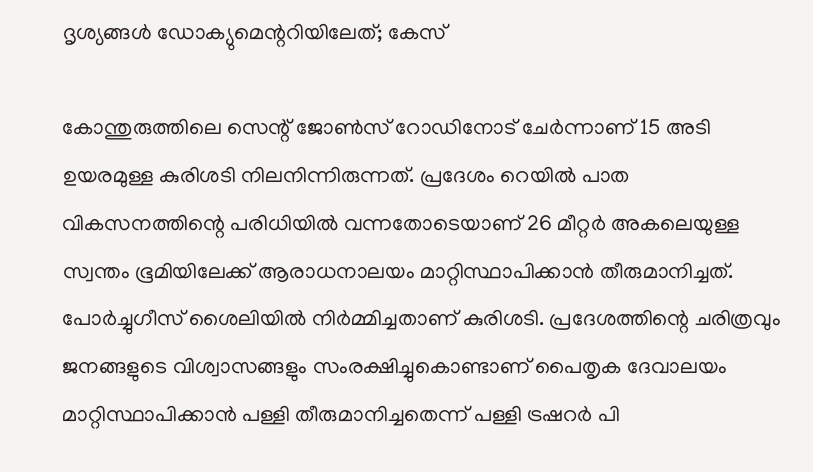ദൃശ്യങ്ങള്‍ ഡോക്യുമെന്ററിയിലേത്; കേസ്

കോന്തുരുത്തിലെ സെന്റ് ജോണ്‍സ് റോഡിനോട് ചേര്‍ന്നാണ് 15 അടി ഉയരമുള്ള കുരിശടി നിലനിന്നിരുന്നത്. പ്രദേശം റെയില്‍ പാത വികസനത്തിന്റെ പരിധിയില്‍ വന്നതോടെയാണ് 26 മീറ്റര്‍ അകലെയുള്ള സ്വന്തം ഭൂമിയിലേക്ക് ആരാധനാലയം മാറ്റിസ്ഥാപിക്കാന്‍ തീരുമാനിച്ചത്. പോര്‍ച്ചുഗീസ് ശൈലിയില്‍ നിര്‍മ്മിച്ചതാണ് കുരിശടി. പ്രദേശത്തിന്റെ ചരിത്രവും ജനങ്ങളുടെ വിശ്വാസങ്ങളും സംരക്ഷിച്ചുകൊണ്ടാണ് പൈതൃക ദേവാലയം മാറ്റിസ്ഥാപിക്കാന്‍ പള്ളി തീരുമാനിച്ചതെന്ന് പള്ളി ട്രഷറര്‍ പി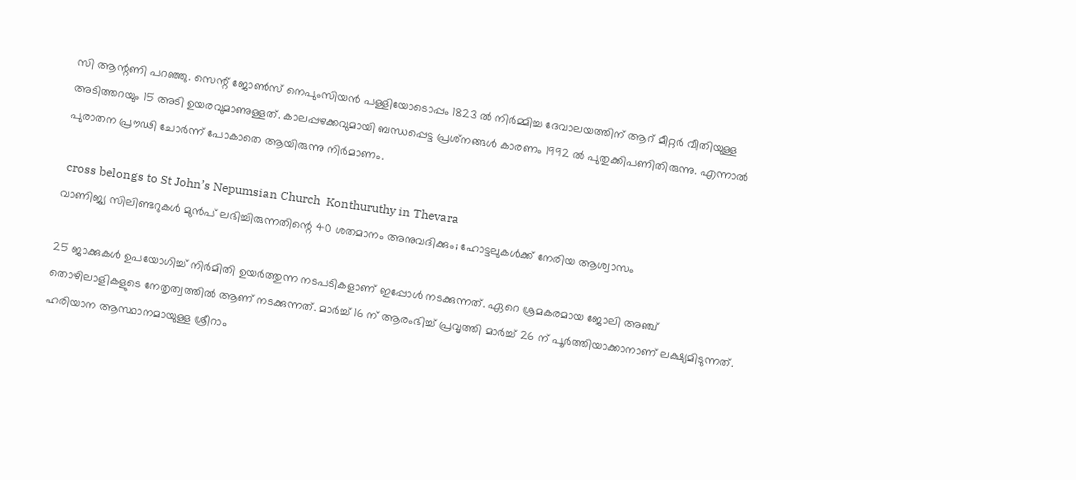സി ആന്റണി പറഞ്ഞു. സെന്റ് ജോണ്‍സ് നെപുംസിയന്‍ പള്ളിയോടൊപ്പം 1823 ല്‍ നിര്‍മ്മിച്ച ദേവാലയത്തിന് ആറ് മീറ്റര്‍ വീതിയുള്ള അടിത്തറയും 15 അടി ഉയരവുമാണുള്ളത്. കാലപ്പഴക്കവുമായി ബന്ധപ്പെട്ട പ്രശ്‌നങ്ങള്‍ കാരണം 1992 ല്‍ പുതുക്കിപണിതിരുന്നു. എന്നാല്‍ പുരാതന പ്രൗഢി ചോര്‍ന്ന് പോകാതെ ആയിരുന്നു നിര്‍മാണം.

 cross belongs to St John’s Nepumsian Church  Konthuruthy in Thevara
വാണിജ്യ സിലിണ്ടറുകള്‍ മുന്‍പ് ലഭിച്ചിരുന്നതിന്റെ 40 ശതമാനം അനുവദിക്കും; ഹോട്ടലുകള്‍ക്ക് നേരിയ ആശ്വാസം

25 ജാക്കുകള്‍ ഉപയോഗിച്ച് നിര്‍മിതി ഉയര്‍ത്തുന്ന നടപടികളാണ് ഇപ്പോള്‍ നടക്കുന്നത്. ഏറെ ശ്രമകരമായ ജോലി അഞ്ച് തൊഴിലാളികളുടെ നേതൃത്വത്തില്‍ ആണ് നടക്കുന്നത്. മാര്‍ച്ച് 16 ന് ആരംഭിച്ച് പ്രവൃത്തി മാര്‍ച്ച് 26 ന് പൂര്‍ത്തിയാക്കാനാണ് ലക്ഷ്യമിടുന്നത്. ഹരിയാന ആസ്ഥാനമായുള്ള ശ്രീറാം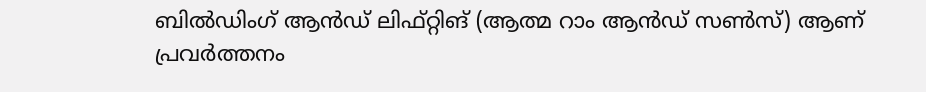ബില്‍ഡിംഗ് ആന്‍ഡ് ലിഫ്റ്റിങ് (ആത്മ റാം ആന്‍ഡ് സണ്‍സ്) ആണ് പ്രവര്‍ത്തനം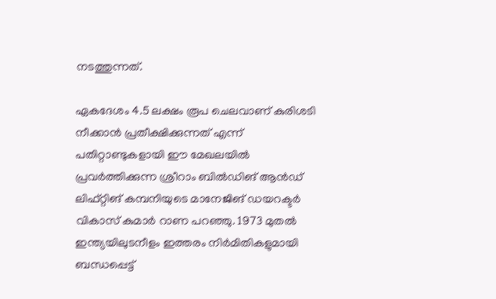നടത്തുന്നത്.

ഏകദേശം 4.5 ലക്ഷം രൂപ ചെലവാണ് കുരിശടി നീക്കാന്‍ പ്രതീക്ഷിക്കുന്നത് എന്ന് പതിറ്റാണ്ടുകളായി ഈ മേഖലയില്‍ പ്രവര്‍ത്തിക്കുന്ന ശ്രീറാം ബില്‍ഡിങ് ആന്‍ഡ് ലിഫ്റ്റിങ് കമ്പനിയുടെ മാനേജിങ് ഡയറക്ടര്‍ വികാസ് കുമാര്‍ റാണ പറഞ്ഞു. 1973 മുതല്‍ ഇന്ത്യയിലുടനീളം ഇത്തരം നിര്‍മിതികളുമായി ബന്ധപ്പെട്ട്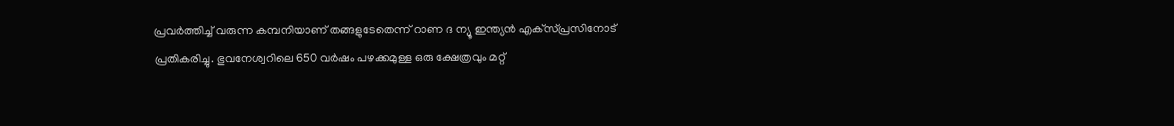പ്രവര്‍ത്തിച്ച് വരുന്ന കമ്പനിയാണ് തങ്ങളുടേതെന്ന് റാണ ദ ന്യൂ ഇന്ത്യന്‍ എക്‌സ്പ്രസിനോട് പ്രതികരിച്ചു. ഭുവനേശ്വറിലെ 650 വര്‍ഷം പഴക്കമുള്ള ഒരു ക്ഷേത്രവും മറ്റ്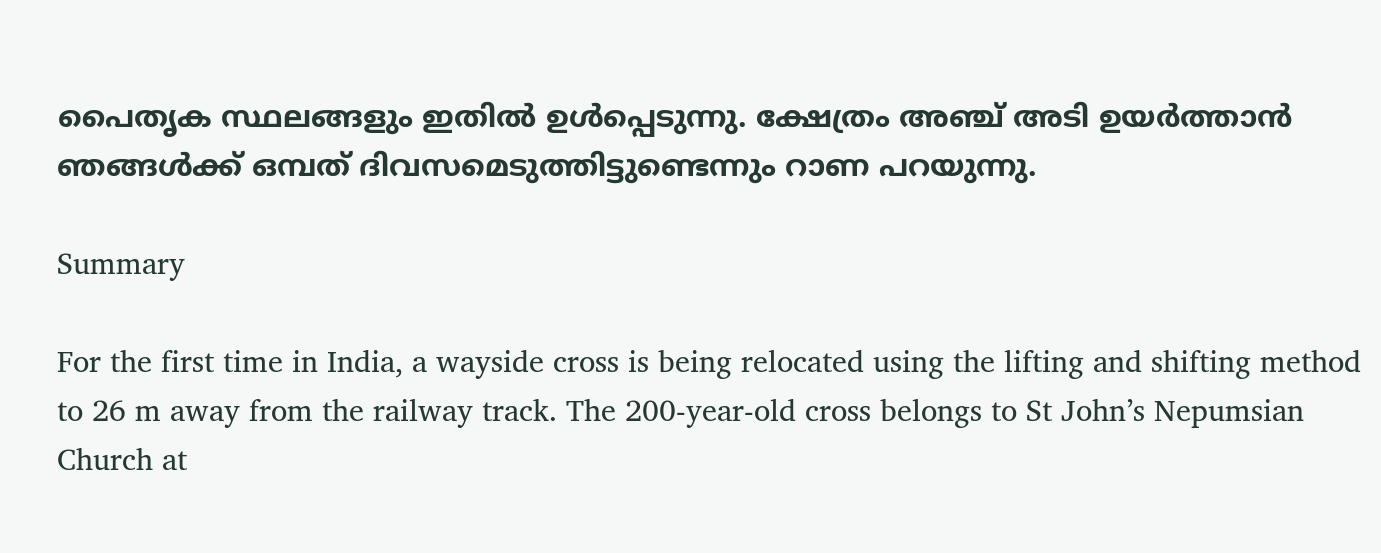പൈതൃക സ്ഥലങ്ങളും ഇതില്‍ ഉള്‍പ്പെടുന്നു. ക്ഷേത്രം അഞ്ച് അടി ഉയര്‍ത്താന്‍ ഞങ്ങള്‍ക്ക് ഒമ്പത് ദിവസമെടുത്തിട്ടുണ്ടെന്നും റാണ പറയുന്നു.

Summary

For the first time in India, a wayside cross is being relocated using the lifting and shifting method to 26 m away from the railway track. The 200-year-old cross belongs to St John’s Nepumsian Church at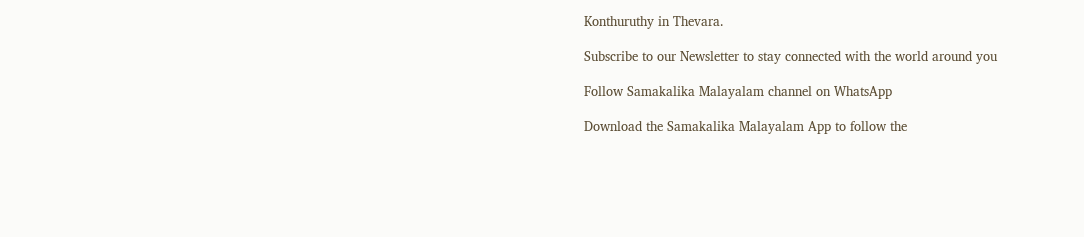Konthuruthy in Thevara.

Subscribe to our Newsletter to stay connected with the world around you

Follow Samakalika Malayalam channel on WhatsApp

Download the Samakalika Malayalam App to follow the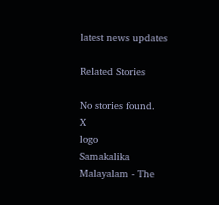latest news updates

Related Stories

No stories found.
X
logo
Samakalika Malayalam - The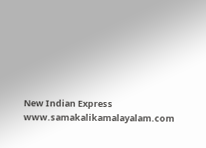New Indian Express
www.samakalikamalayalam.com